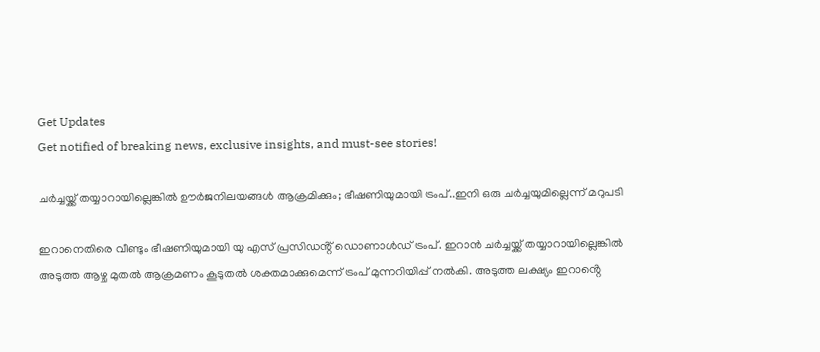Get Updates
Get notified of breaking news, exclusive insights, and must-see stories!

ചർച്ചയ്ക്ക് തയ്യാറായില്ലെങ്കിൽ ഊർജനിലയങ്ങൾ ആക്രമിക്കും; ഭീഷണിയുമായി ട്രംപ്..ഇനി ഒരു ചർച്ചയുമില്ലെന്ന് മറുപടി

ഇറാനെതിരെ വീണ്ടും ഭീഷണിയുമായി യു എസ് പ്രസിഡൻ്റ് ഡൊണാൾഡ് ട്രംപ്. ഇറാൻ ചർച്ചയ്ക്ക് തയ്യാറായില്ലെങ്കിൽ അടുത്ത ആഴ്ച മുതൽ ആക്രമണം കൂടുതൽ ശക്തമാക്കുമെന്ന് ട്രംപ് മുന്നറിയിപ്പ് നൽകി. അടുത്ത ലക്ഷ്യം ഇറാൻ്റെ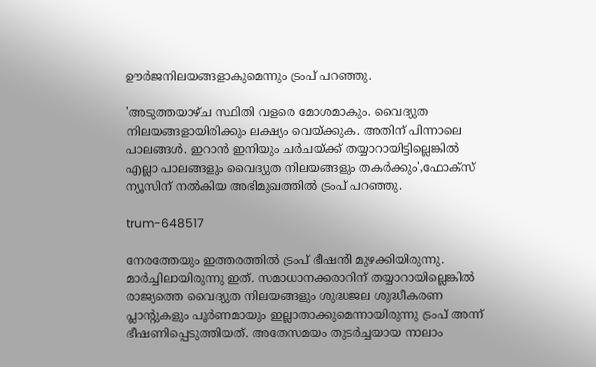ഊർജനിലയങ്ങളാകുമെന്നും ട്രംപ് പറഞ്ഞു.

'അടുത്തയാഴ്ച സ്ഥിതി വളരെ മോശമാകും. വൈദ്യുത നിലയങ്ങളായിരിക്കും ലക്ഷ്യം വെയ്ക്കുക. അതിന് പിന്നാലെ പാലങ്ങൾ. ഇറാൻ ഇനിയും ചർചയ്ക്ക് തയ്യാറായിട്ടില്ലെങ്കിൽ എല്ലാ പാലങ്ങളും വൈദ്യുത നിലയങ്ങളും തകർക്കും',ഫോക്സ് ന്യൂസിന് നൽകിയ അഭിമുഖത്തിൽ ട്രംപ് പറഞ്ഞു.

trum-648517

നേരത്തേയും ഇത്തരത്തിൽ ട്രംപ് ഭീഷൻി മുഴക്കിയിരുന്നു. മാർച്ചിലായിരുന്നു ഇത്. സമാധാനക്കരാറിന് തയ്യാറായില്ലെങ്കിൽ രാജ്യത്തെ വൈദ്യുത നിലയങ്ങളും ശുദ്ധജല ശുദ്ധീകരണ പ്ലാന്‍റുകളും പൂർണമായും ഇല്ലാതാക്കുമെന്നായിരുന്നു ട്രംപ് അന്ന് ഭീഷണിപ്പെടുത്തിയത്. അതേസമയം തുടർച്ചയായ നാലാം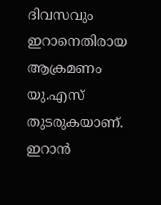ദിവസവും ഇറാനെതിരായ ആക്രമണം യു.എസ് തുടരുകയാണ്. ഇറാൻ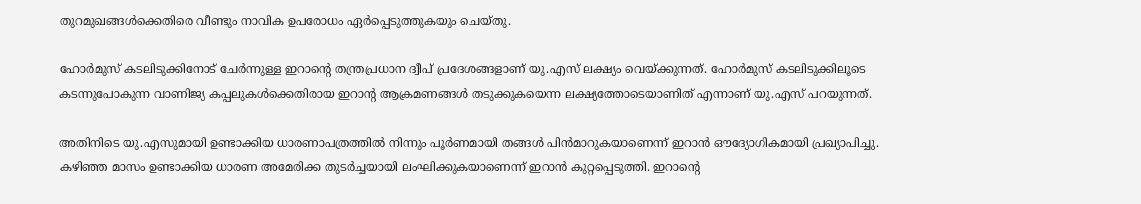തുറമുഖങ്ങൾക്കെതിരെ വീണ്ടും നാവിക ഉപരോധം ഏർപ്പെടുത്തുകയും ചെയ്തു.

ഹോർമുസ് കടലിടുക്കിനോട് ചേർന്നുള്ള ഇറാൻ്റെ തന്ത്രപ്രധാന ദ്വീപ് പ്രദേശങ്ങളാണ് യു.എസ് ലക്ഷ്യം വെയ്ക്കുന്നത്. ഹോർമുസ് കടലിടുക്കിലൂടെ കടന്നുപോകുന്ന വാണിജ്യ കപ്പലുകൾക്കെതിരായ ഇറാൻ്റ ആക്രമണങ്ങൾ തടുക്കുകയെന്ന ലക്ഷ്യത്തോടെയാണിത് എന്നാണ് യു.എസ് പറയുന്നത്.

അതിനിടെ യു.എസുമായി ഉണ്ടാക്കിയ ധാരണാപത്രത്തിൽ നിന്നും പൂർണമായി തങ്ങൾ പിൻമാറുകയാണെന്ന് ഇറാൻ ഔദ്യോഗികമായി പ്രഖ്യാപിച്ചു. കഴിഞ്ഞ മാസം ഉണ്ടാക്കിയ ധാരണ അമേരിക്ക തുടർച്ചയായി ലംഘിക്കുകയാണെന്ന് ഇറാൻ കുറ്റപ്പെടുത്തി. ഇറാൻ്റെ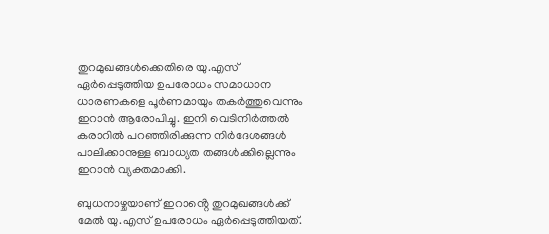തുറമുഖങ്ങൾക്കെതിരെ യു.എസ് ഏർപ്പെടുത്തിയ ഉപരോധം സമാധാന ധാരണകളെ പൂർണമായും തകർത്തുവെന്നും ഇറാൻ ആരോപിച്ചു. ഇനി വെടിനിർത്തൽ കരാറിൽ പറഞ്ഞിരിക്കുന്ന നിർദേശങ്ങൾ പാലിക്കാനുള്ള ബാധ്യത തങ്ങൾക്കില്ലെന്നും ഇറാൻ വ്യക്തമാക്കി.

ബുധനാഴ്ചയാണ് ഇറാൻ്റെ തുറമുഖങ്ങൾക്ക് മേൽ യു.എസ് ഉപരോധം ഏർപ്പെടുത്തിയത്.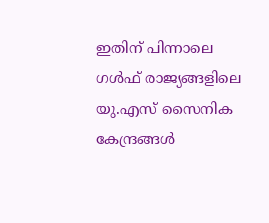ഇതിന് പിന്നാലെ ഗൾഫ് രാജ്യങ്ങളിലെ യു.എസ് സൈനിക കേന്ദ്രങ്ങൾ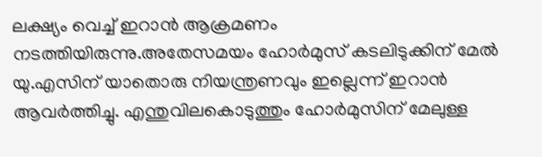ലക്ഷ്യം വെച്ച് ഇറാൻ ആക്രമണം നടത്തിയിരുന്നു.അതേസമയം ഹോർമുസ് കടലിടുക്കിന് മേൽ യു.എസിന് യാതൊരു നിയന്ത്രണവും ഇല്ലെന്ന് ഇറാൻ ആവർത്തിച്ചു. എന്തുവിലകൊടുത്തും ഹോർമുസിന് മേലുള്ള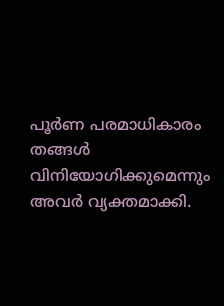പൂർണ പരമാധികാരം തങ്ങൾ വിനിയോഗിക്കുമെന്നും അവർ വ്യക്തമാക്കി.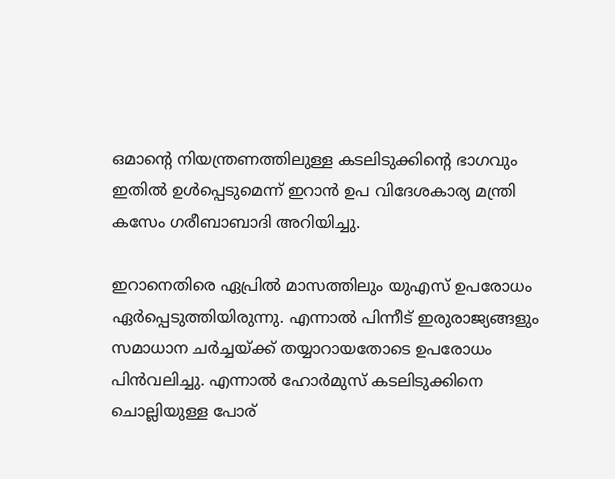ഒമാന്റെ നിയന്ത്രണത്തിലുള്ള കടലിടുക്കിന്റെ ഭാഗവും ഇതിൽ ഉൾപ്പെടുമെന്ന് ഇറാൻ ഉപ വിദേശകാര്യ മന്ത്രി കസേം ഗരീബാബാദി അറിയിച്ചു.

ഇറാനെതിരെ ഏപ്രിൽ മാസത്തിലും യുഎസ് ഉപരോധം ഏർപ്പെടുത്തിയിരുന്നു. എന്നാൽ പിന്നീട് ഇരുരാജ്യങ്ങളും സമാധാന ചർച്ചയ്ക്ക് തയ്യാറായതോടെ ഉപരോധം പിൻവലിച്ചു. എന്നാൽ ഹോർമുസ് കടലിടുക്കിനെ ചൊല്ലിയുള്ള പോര്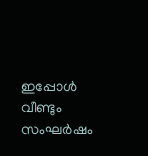ഇപ്പോൾ വീണ്ടും സംഘർഷം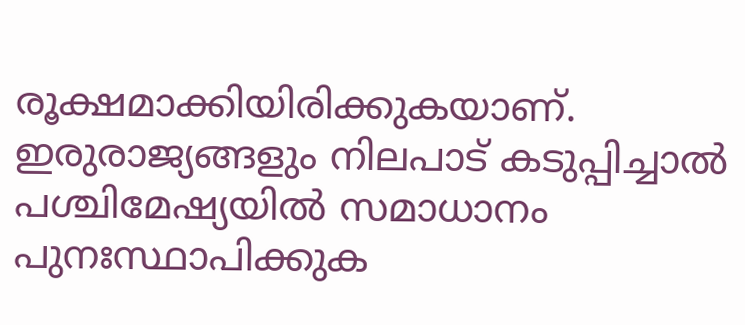രൂക്ഷമാക്കിയിരിക്കുകയാണ്. ഇരുരാജ്യങ്ങളും നിലപാട് കടുപ്പിച്ചാൽ പശ്ചിമേഷ്യയിൽ സമാധാനം പുനഃസ്ഥാപിക്കുക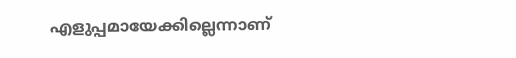എളുപ്പമായേക്കില്ലെന്നാണ്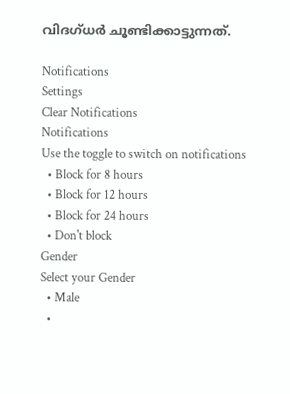വിദഗ്ധർ ചൂണ്ടിക്കാട്ടുന്നത്.

Notifications
Settings
Clear Notifications
Notifications
Use the toggle to switch on notifications
  • Block for 8 hours
  • Block for 12 hours
  • Block for 24 hours
  • Don't block
Gender
Select your Gender
  • Male
  •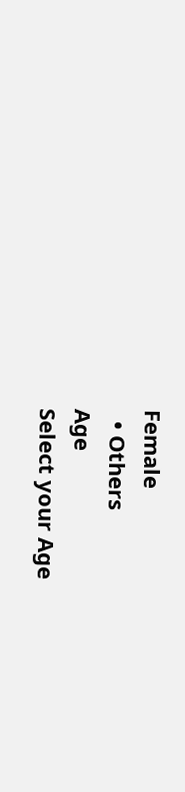Female
  • Others
Age
Select your Age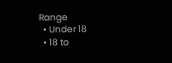Range
  • Under 18
  • 18 to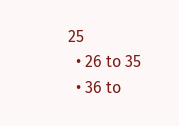25
  • 26 to 35
  • 36 to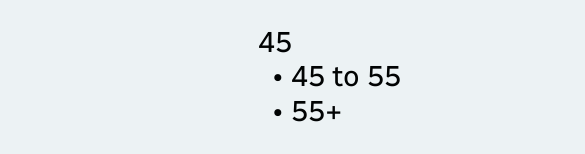45
  • 45 to 55
  • 55+